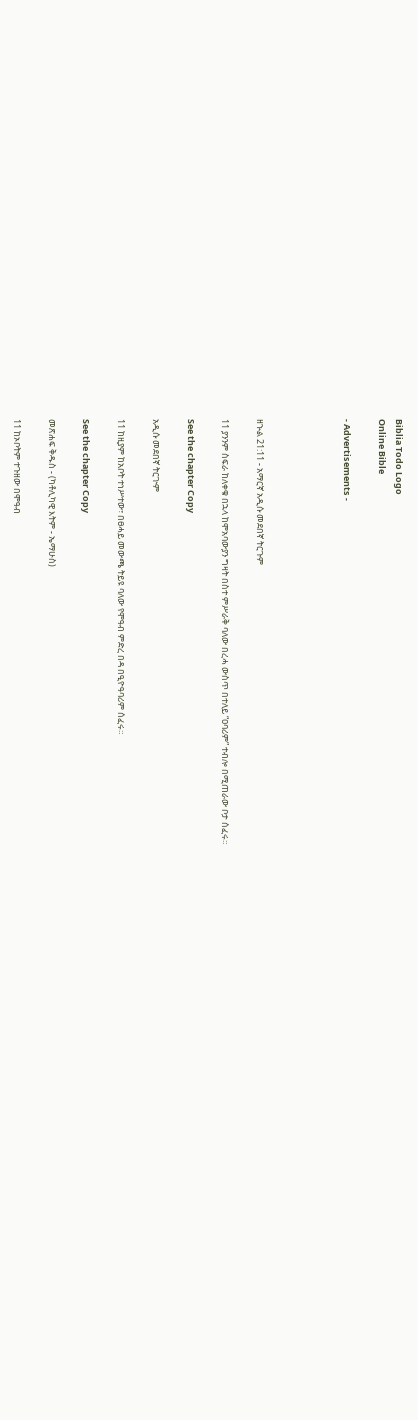Biblia Todo Logo
Online Bible

- Advertisements -




ዘኍል 21:11 - አማርኛ አዲሱ መደበኛ ትርጉም

11 ያንንም ስፍራ ከለቀቁ በኋላ ከሞአባውያን ግዛት በስተ ምሥራቅ ባለው በረሓ ውስጥ በተለይ “ዐባሪም” ተብሎ በሚጠራው ቦታ ሰፈሩ።

See the chapter Copy

አዲሱ መደበኛ ትርጒም

11 ከዚያም ከአቦት ተነሥተው፣ በፀሓይ መውጫ ትይዩ ባለው የሞዓብ ምድረ በዳ በዒዮዓባሪም ሰፈሩ።

See the chapter Copy

መጽሐፍ ቅዱስ - (ካቶሊካዊ እትም - ኤማሁስ)

11 ከኦቦትም ተጉዘው በሞዓብ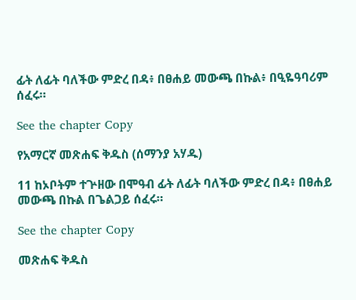ፊት ለፊት ባለችው ምድረ በዳ፥ በፀሐይ መውጫ በኩል፥ በዒዬዓባሪም ሰፈሩ።

See the chapter Copy

የአማርኛ መጽሐፍ ቅዱስ (ሰማንያ አሃዱ)

11 ከኦቦትም ተጕዘው በሞዓብ ፊት ለፊት ባለችው ምድረ በዳ፥ በፀሐይ መውጫ በኩል በጌልጋይ ሰፈሩ።

See the chapter Copy

መጽሐፍ ቅዱስ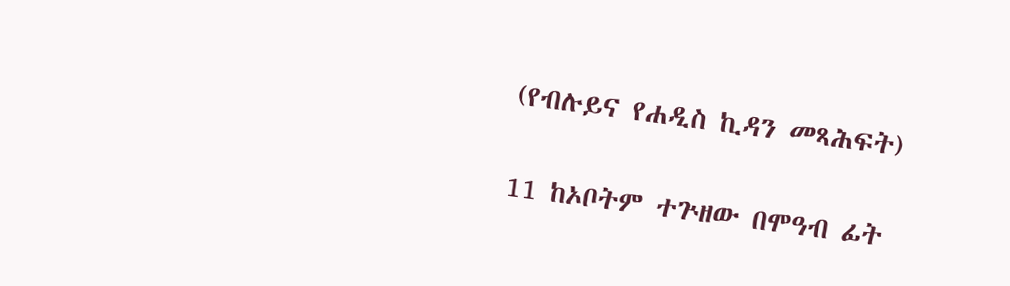(የብሉይና የሐዲስ ኪዳን መጻሕፍት)

11 ከኦቦትም ተጕዘው በሞዓብ ፊት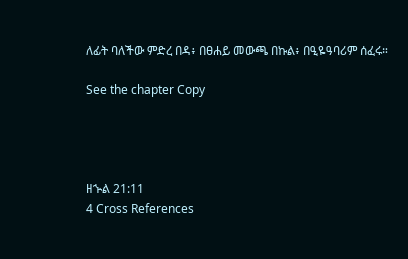ለፊት ባለችው ምድረ በዳ፥ በፀሐይ መውጫ በኩል፥ በዒዬዓባሪም ሰፈሩ።

See the chapter Copy




ዘኍል 21:11
4 Cross References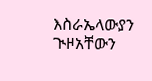እስራኤላውያን ጒዞአቸውን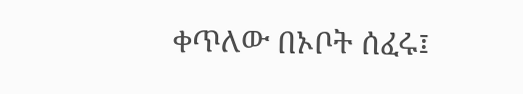ቀጥለው በኦቦት ሰፈሩ፤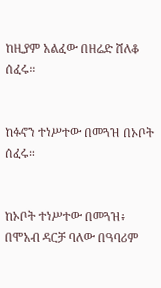ከዚያም አልፈው በዘሬድ ሸለቆ ሰፈሩ።


ከፉኖን ተነሥተው በመጓዝ በኦቦት ሰፈሩ።


ከኦቦት ተነሥተው በመጓዝ፥ በሞአብ ዳርቻ ባለው በዓባሪም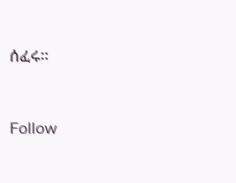ሰፈሩ።


Follow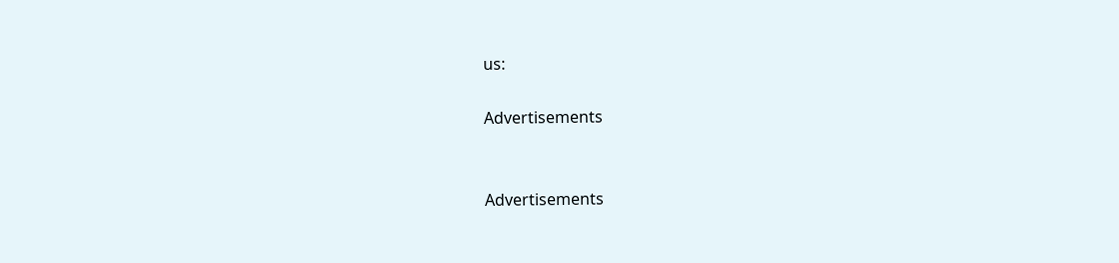us:

Advertisements


Advertisements